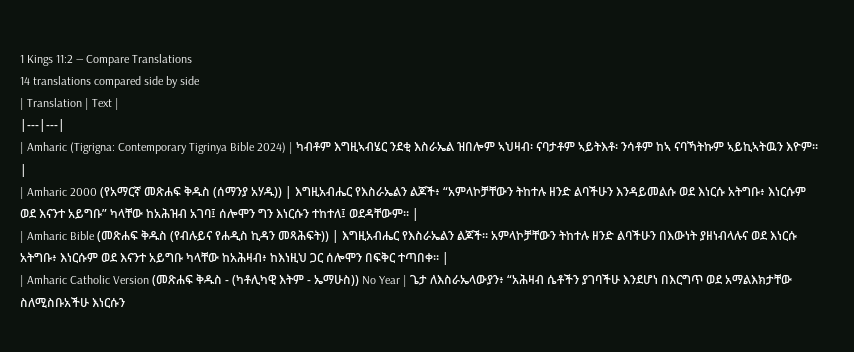1 Kings 11:2 — Compare Translations
14 translations compared side by side
| Translation | Text |
|---|---|
| Amharic (Tigrigna: Contemporary Tigrinya Bible 2024) | ካብቶም እግዚኣብሄር ንደቂ እስራኤል ዝበሎም ኣህዛብ፡ ናባታቶም ኣይትእቶ፡ ንሳቶም ከኣ ናባኻትኩም ኣይኪኣትዉን እዮም። |
| Amharic 2000 (የአማርኛ መጽሐፍ ቅዱስ (ሰማንያ አሃዱ)) | እግዚአብሔር የእስራኤልን ልጆች፥ “አምላኮቻቸውን ትከተሉ ዘንድ ልባችሁን እንዳይመልሱ ወደ እነርሱ አትግቡ፥ እነርሱም ወደ እናንተ አይግቡ” ካላቸው ከአሕዝብ አገባ፤ ሰሎሞን ግን እነርሱን ተከተለ፤ ወደዳቸውም። |
| Amharic Bible (መጽሐፍ ቅዱስ (የብሉይና የሐዲስ ኪዳን መጻሕፍት)) | እግዚአብሔር የእስራኤልን ልጆች። አምላኮቻቸውን ትከተሉ ዘንድ ልባችሁን በእውነት ያዘነብላሉና ወደ እነርሱ አትግቡ፥ እነርሱም ወደ እናንተ አይግቡ ካላቸው ከአሕዛብ፥ ከእነዚህ ጋር ሰሎሞን በፍቅር ተጣበቀ። |
| Amharic Catholic Version (መጽሐፍ ቅዱስ - (ካቶሊካዊ እትም - ኤማሁስ)) No Year | ጌታ ለእስራኤላውያን፥ “አሕዛብ ሴቶችን ያገባችሁ እንደሆነ በእርግጥ ወደ አማልእክታቸው ስለሚስቡአችሁ እነርሱን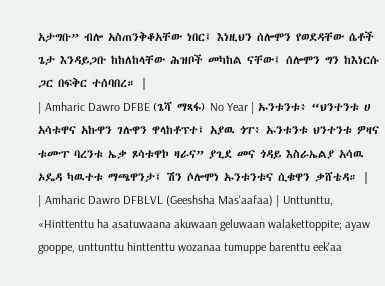አታግቡ” ብሎ አስጠንቅቆአቸው ነበር፤ እነዚህን ሰሎሞን የወደዳቸው ሴቶች ጌታ እንዳይጋቡ ከከለከላቸው ሕዝቦች መካከል ናቸው፤ ሰሎሞን ግን ከእነርሱ ጋር በፍቅር ተሰባበረ። |
| Amharic Dawro DFBE (ጌሻ ማጻፋ) No Year | ኡንቱንቱ፥ “ህንተንቱ ሀ አሳቱዋና አኩዋን ገሉዋን ዋላከቶፕተ፤ አያዉ ጎፐ፥ ኡንቱንቱ ህንተንቱ ዎዛና ቱሙፐ ባረንቱ ኤቃ ጾሳቱዋኮ ዛራና” ያጊደ መና ጎዳይ እስራኤልያ አሳዉ ኦዴዳ ካዉተቱ ማጫዋንታ፤ ሽን ሶሎሞነ ኡንቱንቱና ሲቁዋን ቃሸቴዳ። |
| Amharic Dawro DFBLVL (Geeshsha Mas'aafaa) | Unttunttu, «Hinttenttu ha asatuwaana akuwaan geluwaan walakettoppite; ayaw gooppe, unttunttu hinttenttu wozanaa tumuppe barenttu eek'aa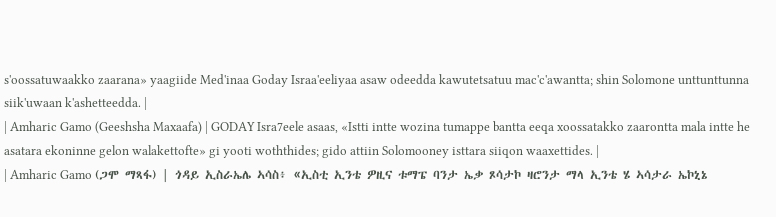s'oossatuwaakko zaarana» yaagiide Med'inaa Goday Israa'eeliyaa asaw odeedda kawutetsatuu mac'c'awantta; shin Solomone unttunttunna siik'uwaan k'ashetteedda. |
| Amharic Gamo (Geeshsha Maxaafa) | GODAY Isra7eele asaas, «Istti intte wozina tumappe bantta eeqa xoossatakko zaarontta mala intte he asatara ekoninne gelon walakettofte» gi yooti woththides; gido attiin Solomooney isttara siiqon waaxettides. |
| Amharic Gamo (ጋሞ ማጻፋ) | ጎዳይ ኢስራኤሌ ኣሳስ፥ «ኢስቲ ኢንቴ ዎዚና ቱማፔ ባንታ ኤቃ ጾሳታኮ ዛሮንታ ማላ ኢንቴ ሄ ኣሳታራ ኤኮኒኔ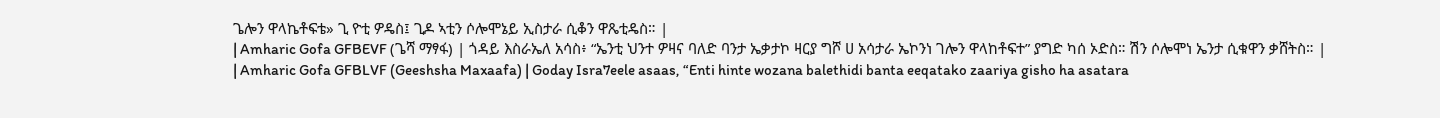ጌሎን ዋላኬቶፍቴ» ጊ ዮቲ ዎዴስ፤ ጊዶ ኣቲን ሶሎሞኔይ ኢስታራ ሲቆን ዋጼቲዴስ። |
| Amharic Gofa GFBEVF (ጌሻ ማፃፋ) | ጎዳይ እስራኤለ አሳስ፥ “ኤንቲ ህንተ ዎዛና ባለድ ባንታ ኤቃታኮ ዛርያ ግሾ ሀ አሳታራ ኤኮንነ ገሎን ዋላከቶፍተ” ያግድ ካሰ ኦድስ። ሽን ሶሎሞነ ኤንታ ሲቁዋን ቃሸትስ። |
| Amharic Gofa GFBLVF (Geeshsha Maxaafa) | Goday Isra7eele asaas, “Enti hinte wozana balethidi banta eeqatako zaariya gisho ha asatara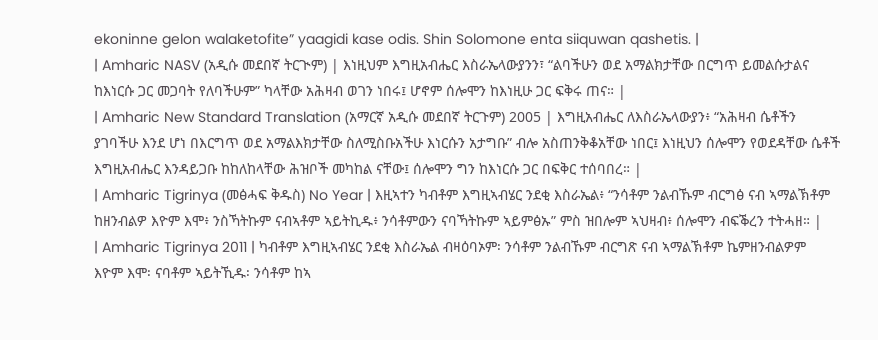ekoninne gelon walaketofite” yaagidi kase odis. Shin Solomone enta siiquwan qashetis. |
| Amharic NASV (አዲሱ መደበኛ ትርጒም) | እነዚህም እግዚአብሔር እስራኤላውያንን፣ “ልባችሁን ወደ አማልክታቸው በርግጥ ይመልሱታልና ከእነርሱ ጋር መጋባት የለባችሁም” ካላቸው አሕዛብ ወገን ነበሩ፤ ሆኖም ሰሎሞን ከእነዚሁ ጋር ፍቅሩ ጠና። |
| Amharic New Standard Translation (አማርኛ አዲሱ መደበኛ ትርጉም) 2005 | እግዚአብሔር ለእስራኤላውያን፥ “አሕዛብ ሴቶችን ያገባችሁ እንደ ሆነ በእርግጥ ወደ አማልእክታቸው ስለሚስቡአችሁ እነርሱን አታግቡ” ብሎ አስጠንቅቆአቸው ነበር፤ እነዚህን ሰሎሞን የወደዳቸው ሴቶች እግዚአብሔር እንዳይጋቡ ከከለከላቸው ሕዝቦች መካከል ናቸው፤ ሰሎሞን ግን ከእነርሱ ጋር በፍቅር ተሰባበረ። |
| Amharic Tigrinya (መፅሓፍ ቅዱስ) No Year | እዚኣተን ካብቶም እግዚኣብሄር ንደቂ እስራኤል፥ “ንሳቶም ንልብኹም ብርግፅ ናብ ኣማልኽቶም ከዘንብልዎ እዮም እሞ፥ ንስኻትኩም ናብኣቶም ኣይትኪዱ፥ ንሳቶምውን ናባኻትኩም ኣይምፅኡ” ምስ ዝበሎም ኣህዛብ፥ ሰሎሞን ብፍቕረን ተትሓዘ። |
| Amharic Tigrinya 2011 | ካብቶም እግዚኣብሄር ንደቂ እስራኤል ብዛዕባኦም፡ ንሳቶም ንልብኹም ብርግጽ ናብ ኣማልኽቶም ኬምዘንብልዎም እዮም እሞ፡ ናባቶም ኣይትኺዱ፡ ንሳቶም ከኣ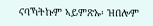ናባኻትኩም ኣይምጽኡ፡ ዝበሎም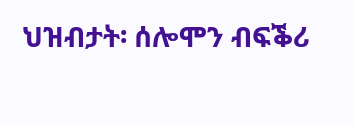ህዝብታት፡ ሰሎሞን ብፍቕሪ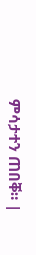ምሳታተን ጠበቐ። |